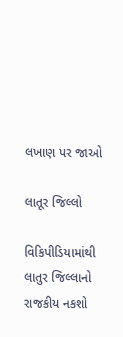લખાણ પર જાઓ

લાતૂર જિલ્લો

વિકિપીડિયામાંથી
લાતુર જિલ્લાનો રાજકીય નકશો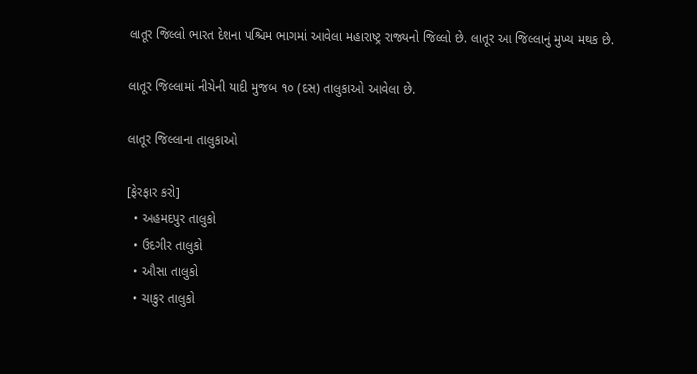લાતૂર જિલ્લો ભારત દેશના પશ્ચિમ ભાગમાં આવેલા મહારાષ્ટ્ર રાજ્યનો જિલ્લો છે. લાતૂર આ જિલ્લાનું મુખ્ય મથક છે.

લાતૂર જિલ્લામાં નીચેની યાદી મુજબ ૧૦ (દસ) તાલુકાઓ આવેલા છે.

લાતૂર જિલ્લાના તાલુકાઓ

[ફેરફાર કરો]
  • અહમદપુર તાલુકો
  • ઉદગીર તાલુકો
  • ઔસા તાલુકો
  • ચાકુર તાલુકો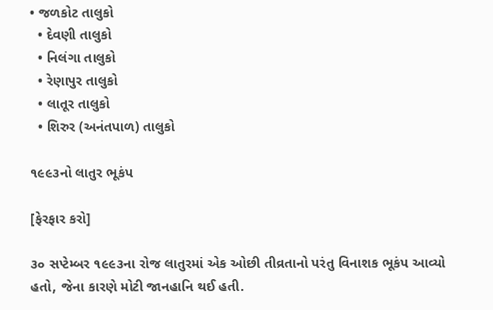• જળકોટ તાલુકો
  • દેવણી તાલુકો
  • નિલંગા તાલુકો
  • રેણાપુર તાલુકો
  • લાતૂર તાલુકો
  • શિરુર (અનંતપાળ) તાલુકો

૧૯૯૩નો લાતુર ભૂકંપ

[ફેરફાર કરો]

૩૦ સપ્ટેમ્બર ૧૯૯૩ના રોજ લાતુરમાં એક ઓછી તીવ્રતાનો પરંતુ વિનાશક ભૂકંપ આવ્યો હતો, જેના કારણે મોટી જાનહાનિ થઈ હતી.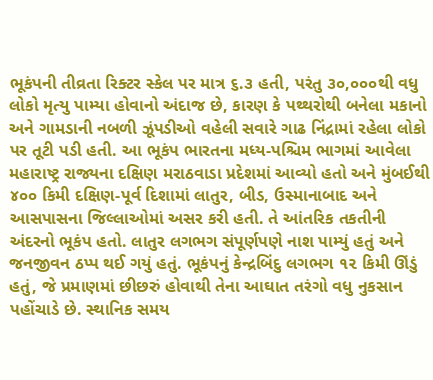ભૂકંપની તીવ્રતા રિક્ટર સ્કેલ પર માત્ર ૬.૩ હતી, પરંતુ ૩૦,૦૦૦થી વધુ લોકો મૃત્યુ પામ્યા હોવાનો અંદાજ છે, કારણ કે પથ્થરોથી બનેલા મકાનો અને ગામડાની નબળી ઝૂંપડીઓ વહેલી સવારે ગાઢ નિંદ્રામાં રહેલા લોકો પર તૂટી પડી હતી. આ ભૂકંપ ભારતના મધ્ય-પશ્ચિમ ભાગમાં આવેલા મહારાષ્ટ્ર રાજ્યના દક્ષિણ મરાઠવાડા પ્રદેશમાં આવ્યો હતો અને મુંબઈથી ૪૦૦ કિમી દક્ષિણ-પૂર્વ દિશામાં લાતુર, બીડ, ઉસ્માનાબાદ અને આસપાસના જિલ્લાઓમાં અસર કરી હતી. તે આંતરિક તકતીની અંદરનો ભૂકંપ હતો. લાતુર લગભગ સંપૂર્ણપણે નાશ પામ્યું હતું અને જનજીવન ઠપ્પ થઈ ગયું હતું. ભૂકંપનું કેન્દ્રબિંદુ લગભગ ૧૨ કિમી ઊંડું હતું, જે પ્રમાણમાં છીછરું હોવાથી તેના આઘાત તરંગો વધુ નુકસાન પહોંચાડે છે. સ્થાનિક સમય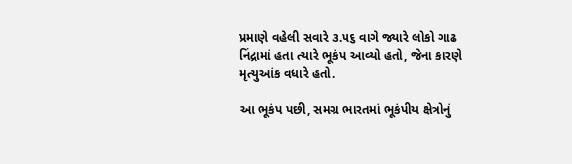પ્રમાણે વહેલી સવારે ૩.૫૬ વાગે જ્યારે લોકો ગાઢ નિંદ્રામાં હતા ત્યારે ભૂકંપ આવ્યો હતો, જેના કારણે મૃત્યુઆંક વધારે હતો.

આ ભૂકંપ પછી, સમગ્ર ભારતમાં ભૂકંપીય ક્ષેત્રોનું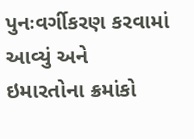પુનઃવર્ગીકરણ કરવામાં આવ્યું અને ઇમારતોના ક્રમાંકો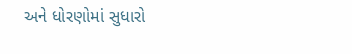અને ધોરણોમાં સુધારો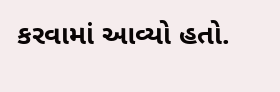કરવામાં આવ્યો હતો.